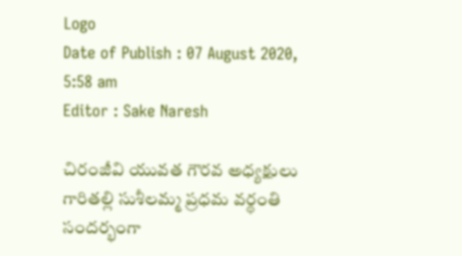Logo
Date of Publish : 07 August 2020, 5:58 am
Editor : Sake Naresh

చిరంజీవి యువత గౌరవ అధ్యక్షులు గారితల్లి సుశీలమ్మ ప్రధమ వర్థంతి సందర్భంగా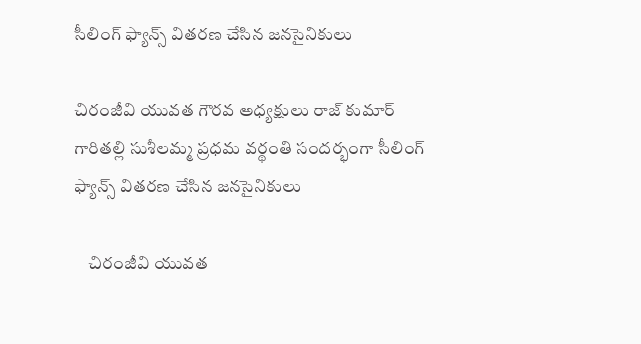సీలింగ్ ఫ్యాన్స్ వితరణ చేసిన జనసైనికులు

చిరంజీవి యువత గౌరవ అధ్యక్షులు రాజ్ కుమార్  గారితల్లి సుశీలమ్మ ప్రధమ వర్థంతి సందర్భంగా సీలింగ్ ఫ్యాన్స్ వితరణ చేసిన జనసైనికులు

    చిరంజీవి యువత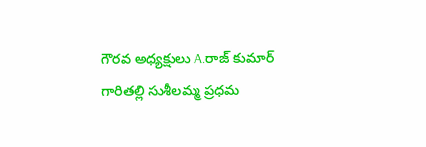గౌరవ అధ్యక్షులు A.రాజ్ కుమార్  గారితల్లి సుశీలమ్మ ప్రధమ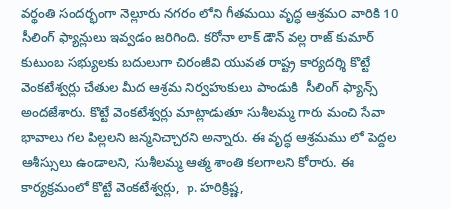వర్థంతి సందర్భంగా నెల్లూరు నగరం లోని గీతమయి వృద్ధ ఆశ్రమ౦ వారికి 10 సీలింగ్ ఫ్యాన్లులు ఇవ్వడం జరిగింది. కరోనా లాక్ డౌన్ వల్ల రాజ్ కుమార్ కుటుంబ సభ్యులకు బదులుగా చిరంజీవి యువత రాష్ట్ర కార్యదర్శి కొట్టే వెంకటేశ్వర్లు చేతుల మీద ఆశ్రమ నిర్వహుకులు పాండుకి  సీలింగ్ ఫ్యాన్స్ అందజేశారు. కొట్టే వెంకటేశ్వర్లు మాట్లాడుతూ సుశీలమ్మ గారు మంచి సేవా భావాలు గల పిల్లలని జన్మనిచ్చారని అన్నారు. ఈ వృద్ధ ఆశ్రమము లో పెద్దల ఆశీస్సులు ఉండాలని, సుశీలమ్మ ఆత్మ శాంతి కలగాలని కోరారు. ఈ కార్యక్రమంలో కొట్టే వెంకటేశ్వర్లు,  p. హరిక్రిష్ణ,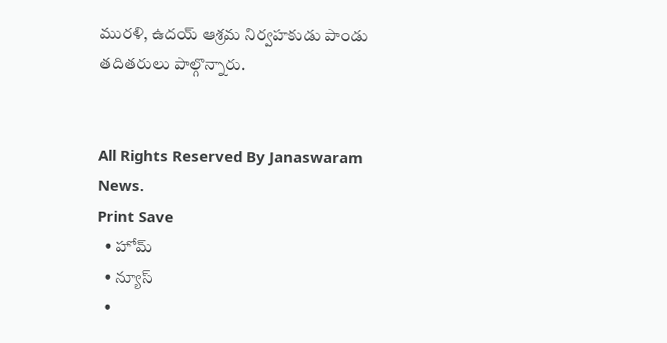మురళి, ఉదయ్ ఆశ్రమ నిర్వహకుడు పాండు తదితరులు పాల్గొన్నారు.


All Rights Reserved By Janaswaram News.
Print Save
  • హోమ్
  • న్యూస్
  •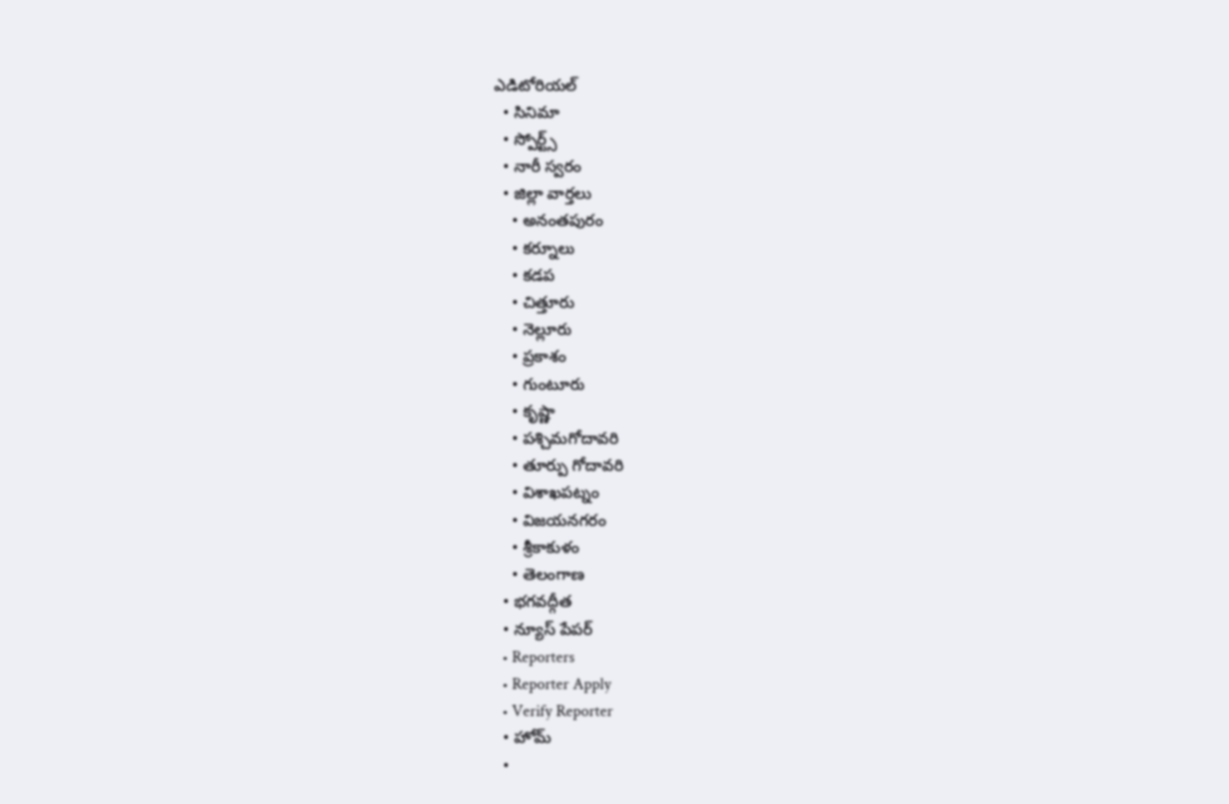ఎడిటోరియల్
  • సినిమా
  • స్పోర్ట్స్
  • నారీ స్వరం
  • జిల్లా వార్తలు
    • అనంతపురం
    • కర్నూలు
    • కడప
    • చిత్తూరు
    • నెల్లూరు
    • ప్రకాశం
    • గుంటూరు
    • కృష్ణా
    • పశ్చిమగోదావరి
    • తూర్పు గోదావరి
    • విశాఖపట్నం
    • విజయనగరం
    • శ్రీకాకుళం
    • తెలంగాణ
  • భగవద్గీత
  • న్యూస్ పేపర్
  • Reporters
  • Reporter Apply
  • Verify Reporter
  • హోమ్
  •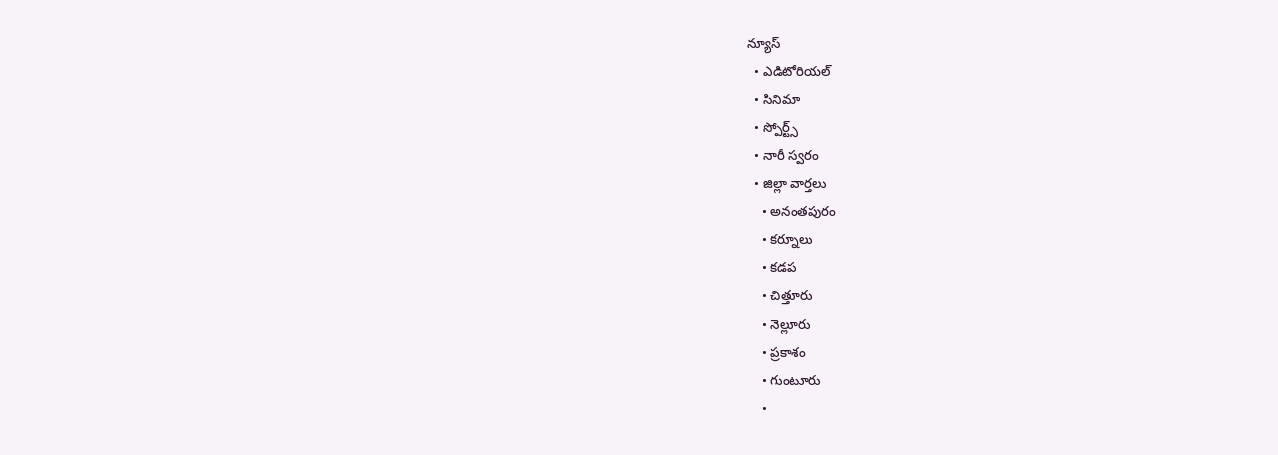న్యూస్
  • ఎడిటోరియల్
  • సినిమా
  • స్పోర్ట్స్
  • నారీ స్వరం
  • జిల్లా వార్తలు
    • అనంతపురం
    • కర్నూలు
    • కడప
    • చిత్తూరు
    • నెల్లూరు
    • ప్రకాశం
    • గుంటూరు
    •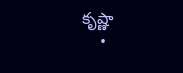కృష్ణా
    •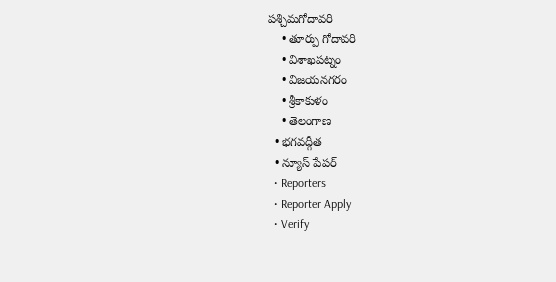పశ్చిమగోదావరి
    • తూర్పు గోదావరి
    • విశాఖపట్నం
    • విజయనగరం
    • శ్రీకాకుళం
    • తెలంగాణ
  • భగవద్గీత
  • న్యూస్ పేపర్
  • Reporters
  • Reporter Apply
  • Verify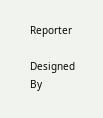Reporter

Designed By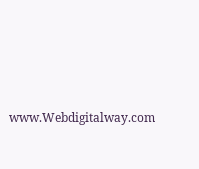www.Webdigitalway.com